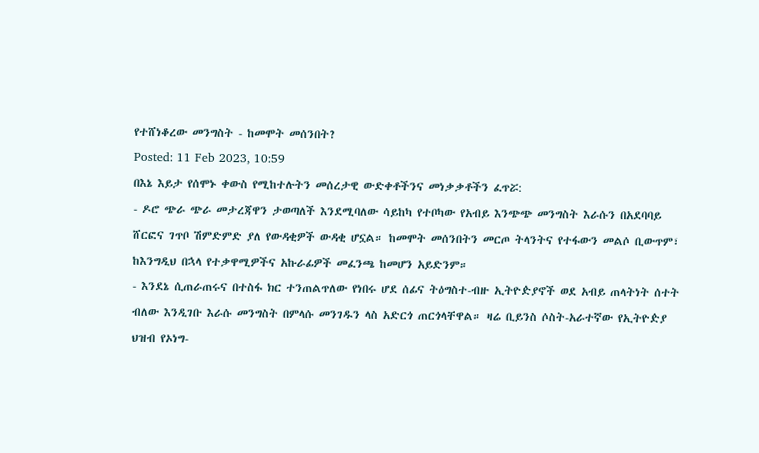የተሸነቆረው መንግስት - ከመሞት መሰንበት?
Posted: 11 Feb 2023, 10:59
በእኔ እይታ የሰሞኑ ቀውስ የሚከተሉትን መሰረታዊ ውድቀቶችንና መነቃቃቶችን ፈጥሯ:
- ዶሮ ጭራ ጭራ መታረጃዋን ታወጣለች እንደሚባለው ሳይከካ የተቦካው የአብይ እንጭጭ መንግስት እራሱን በአደባባይ ሸርፎና ገጥቦ ሽምድምድ ያለ የውዳቂዎች ውዳቂ ሆኗል። ከመሞት መሰንበትን መርጦ ትላንትና የተፋውን መልሶ ቢውጥም፣ ከእንግዲህ በኋላ የተቃዋሚዎችና አኩራፊዎች መፈንጫ ከመሆን አይድንም።
- እንደኔ ሲጠራጠሩና በተስፋ ክር ተንጠልጥለው የነበሩ ሆደ ሰፊና ትዕግስተ-ብዙ ኢትዮዽያኖች ወደ አብይ ጠላትነት ሰተት ብለው እንዲገቡ እራሱ መንግስት በምላሱ መንገዱን ላስ አድርጎ ጠርጎላቸዋል። ዛሬ ቢይንስ ሶስት-አራተኛው የኢትዮዽያ ህዝብ የኦነግ-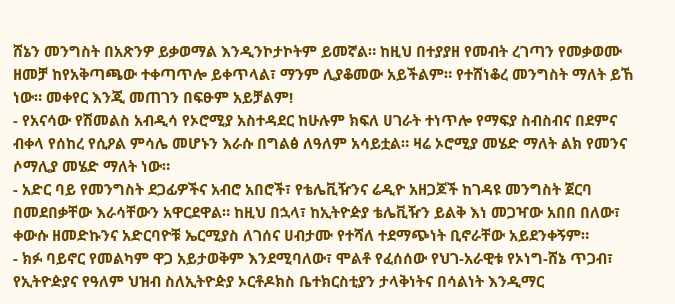ሸኔን መንግስት በአጽንዎ ይቃወማል እንዲንኮታኮትም ይመኛል። ከዚህ በተያያዘ የመብት ረገጣን የመቃወሙ ዘመቻ ከየአቅጣጫው ተቀጣጥሎ ይቀጥላል፣ ማንም ሊያቆመው አይችልም። የተሸነቆረ መንግስት ማለት ይኸ ነው። መቀየር እንጂ መጠገን በፍፁም አይቻልም!
- የአናሳው የሽመልስ አብዲሳ የኦሮሚያ አስተዳደር ከሁሉም ክፍለ ሀገራት ተነጥሎ የማፍያ ስብስብና በደምና ብቀላ የሰከረ የሲዖል ምሳሌ መሆኑን እራሱ በግልፅ ለዓለም አሳይቷል። ዛሬ ኦሮሚያ መሄድ ማለት ልክ የመንና ሶማሊያ መሄድ ማለት ነው።
- አድር ባይ የመንግስት ደጋፊዎችና አብሮ አበሮች፣ የቴሌቪዥንና ሬዲዮ አዘጋጆች ከገዳዩ መንግስት ጀርባ በመደበቃቸው እራሳቸውን አዋርደዋል። ከዚህ በኋላ፣ ከኢትዮዽያ ቴሌቪዥን ይልቅ እነ መጋዣው አበበ በለው፣ ቀውሱ ዘመድኩንና አድርባዮቹ ኤርሚያስ ለገሰና ሀብታሙ የተሻለ ተደማጭነት ቢኖራቸው አይደንቀኝም።
- ክፉ ባይኖር የመልካም ዋጋ አይታወቅም እንደሚባለው፣ ሞልቶ የፈሰሰው የህገ-አራዊቱ የኦነግ-ሸኔ ጥጋብ፣ የኢትዮዽያና የዓለም ህዝብ ስለኢትዮዽያ ኦርቶዶክስ ቤተክርስቲያን ታላቅነትና በሳልነት እንዲማር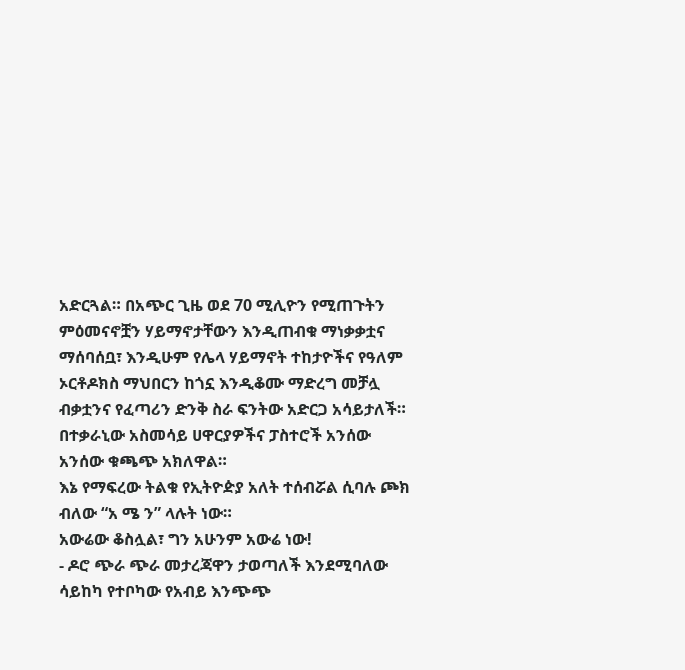አድርጓል። በአጭር ጊዜ ወደ 70 ሚሊዮን የሚጠጉትን ምዕመናኖቿን ሃይማኖታቸውን እንዲጠብቁ ማነቃቃቷና ማሰባሰቧ፣ እንዲሁም የሌላ ሃይማኖት ተከታዮችና የዓለም ኦርቶዶክስ ማህበርን ከጎኗ እንዲቆሙ ማድረግ መቻሏ ብቃቷንና የፈጣሪን ድንቅ ስራ ፍንትው አድርጋ አሳይታለች። በተቃራኒው አስመሳይ ሀዋርያዎችና ፓስተሮች አንሰው አንሰው ቁጫጭ አክለዋል።
እኔ የማፍረው ትልቁ የኢትዮዽያ አለት ተሰብሯል ሲባሉ ጮክ ብለው “አ ሜ ን” ላሉት ነው።
አውሬው ቆስሏል፣ ግን አሁንም አውሬ ነው!
- ዶሮ ጭራ ጭራ መታረጃዋን ታወጣለች እንደሚባለው ሳይከካ የተቦካው የአብይ እንጭጭ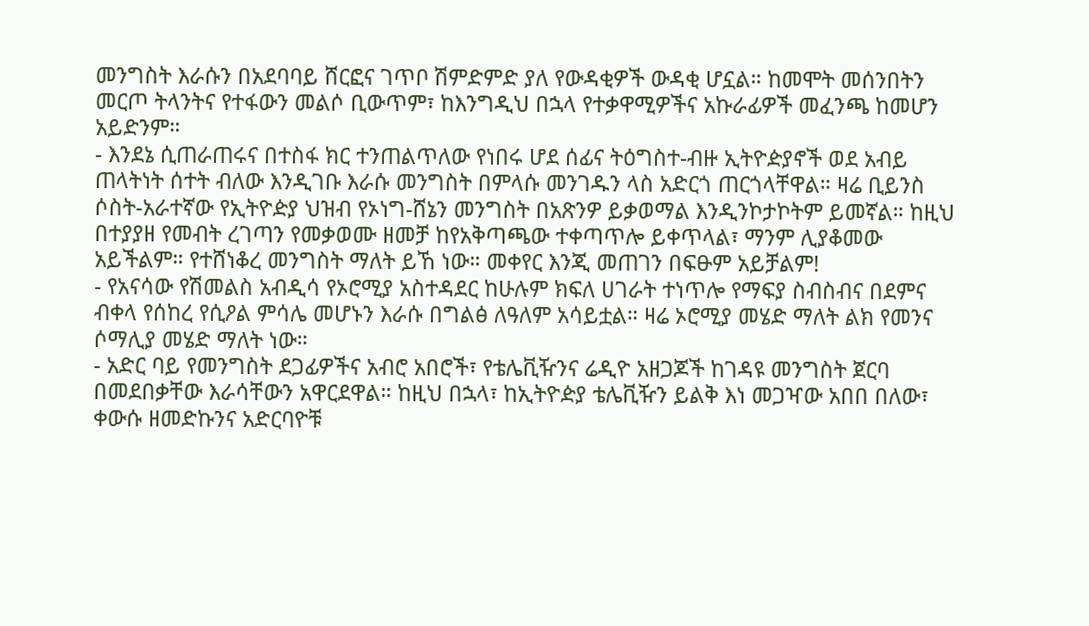መንግስት እራሱን በአደባባይ ሸርፎና ገጥቦ ሽምድምድ ያለ የውዳቂዎች ውዳቂ ሆኗል። ከመሞት መሰንበትን መርጦ ትላንትና የተፋውን መልሶ ቢውጥም፣ ከእንግዲህ በኋላ የተቃዋሚዎችና አኩራፊዎች መፈንጫ ከመሆን አይድንም።
- እንደኔ ሲጠራጠሩና በተስፋ ክር ተንጠልጥለው የነበሩ ሆደ ሰፊና ትዕግስተ-ብዙ ኢትዮዽያኖች ወደ አብይ ጠላትነት ሰተት ብለው እንዲገቡ እራሱ መንግስት በምላሱ መንገዱን ላስ አድርጎ ጠርጎላቸዋል። ዛሬ ቢይንስ ሶስት-አራተኛው የኢትዮዽያ ህዝብ የኦነግ-ሸኔን መንግስት በአጽንዎ ይቃወማል እንዲንኮታኮትም ይመኛል። ከዚህ በተያያዘ የመብት ረገጣን የመቃወሙ ዘመቻ ከየአቅጣጫው ተቀጣጥሎ ይቀጥላል፣ ማንም ሊያቆመው አይችልም። የተሸነቆረ መንግስት ማለት ይኸ ነው። መቀየር እንጂ መጠገን በፍፁም አይቻልም!
- የአናሳው የሽመልስ አብዲሳ የኦሮሚያ አስተዳደር ከሁሉም ክፍለ ሀገራት ተነጥሎ የማፍያ ስብስብና በደምና ብቀላ የሰከረ የሲዖል ምሳሌ መሆኑን እራሱ በግልፅ ለዓለም አሳይቷል። ዛሬ ኦሮሚያ መሄድ ማለት ልክ የመንና ሶማሊያ መሄድ ማለት ነው።
- አድር ባይ የመንግስት ደጋፊዎችና አብሮ አበሮች፣ የቴሌቪዥንና ሬዲዮ አዘጋጆች ከገዳዩ መንግስት ጀርባ በመደበቃቸው እራሳቸውን አዋርደዋል። ከዚህ በኋላ፣ ከኢትዮዽያ ቴሌቪዥን ይልቅ እነ መጋዣው አበበ በለው፣ ቀውሱ ዘመድኩንና አድርባዮቹ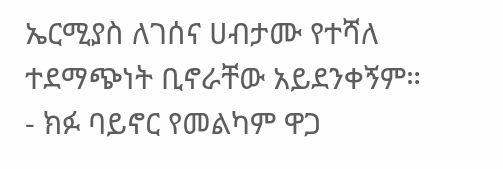ኤርሚያስ ለገሰና ሀብታሙ የተሻለ ተደማጭነት ቢኖራቸው አይደንቀኝም።
- ክፉ ባይኖር የመልካም ዋጋ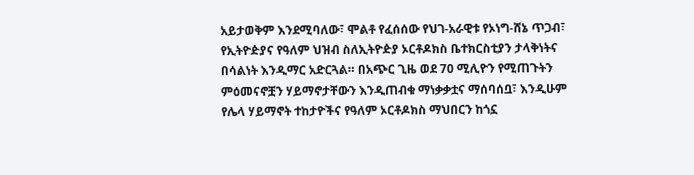አይታወቅም እንደሚባለው፣ ሞልቶ የፈሰሰው የህገ-አራዊቱ የኦነግ-ሸኔ ጥጋብ፣ የኢትዮዽያና የዓለም ህዝብ ስለኢትዮዽያ ኦርቶዶክስ ቤተክርስቲያን ታላቅነትና በሳልነት እንዲማር አድርጓል። በአጭር ጊዜ ወደ 70 ሚሊዮን የሚጠጉትን ምዕመናኖቿን ሃይማኖታቸውን እንዲጠብቁ ማነቃቃቷና ማሰባሰቧ፣ እንዲሁም የሌላ ሃይማኖት ተከታዮችና የዓለም ኦርቶዶክስ ማህበርን ከጎኗ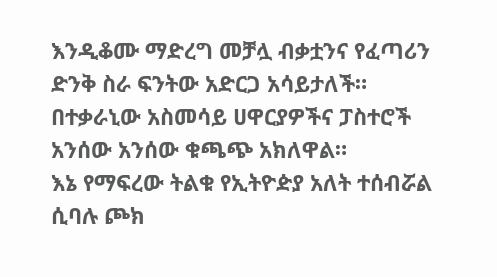እንዲቆሙ ማድረግ መቻሏ ብቃቷንና የፈጣሪን ድንቅ ስራ ፍንትው አድርጋ አሳይታለች። በተቃራኒው አስመሳይ ሀዋርያዎችና ፓስተሮች አንሰው አንሰው ቁጫጭ አክለዋል።
እኔ የማፍረው ትልቁ የኢትዮዽያ አለት ተሰብሯል ሲባሉ ጮክ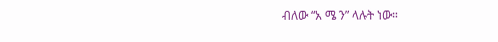ብለው “አ ሜ ን” ላሉት ነው።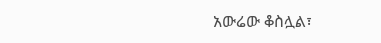አውሬው ቆስሏል፣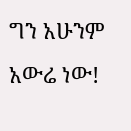ግን አሁንም አውሬ ነው!